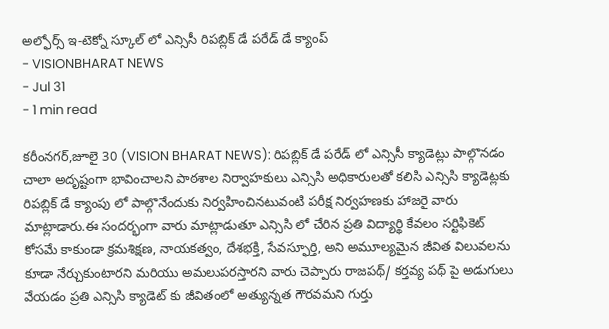అల్ఫోర్స్ ఇ-టెక్నో స్కూల్ లో ఎన్సిసీ రిపబ్లిక్ డే పరేడ్ డే క్యాంప్
- VISIONBHARAT NEWS
- Jul 31
- 1 min read

కరీంనగర్,జూలై 30 (VISION BHARAT NEWS): రిపబ్లిక్ డే పరేడ్ లో ఎన్సిసీ క్యాడెట్లు పాల్గొనడం చాలా అదృష్టంగా భావించాలని పాఠశాల నిర్వాహకులు ఎన్సిసి అధికారులతో కలిసి ఎన్సిసి క్యాడెట్లకు రిపబ్లిక్ డే క్యాంపు లో పాల్గొనేందుకు నిర్వహించినటువంటి పరీక్ష నిర్వహణకు హాజరై వారు మాట్లాడారు.ఈ సందర్భంగా వారు మాట్లాడుతూ ఎన్సిసి లో చేరిన ప్రతి విద్యార్థి కేవలం సర్టిఫికెట్ కోసమే కాకుండా క్రమశిక్షణ, నాయకత్వం, దేశభక్తి, సేవస్ఫూర్తి, అని అమూల్యమైన జీవిత విలువలను కూడా నేర్చుకుంటారని మరియు అమలుపరస్తారని వారు చెప్పారు రాజపథ్/ కర్తవ్య పథ్ పై అడుగులు వేయడం ప్రతి ఎన్సిసి క్యాడెట్ కు జీవితంలో అత్యున్నత గౌరవమని గుర్తు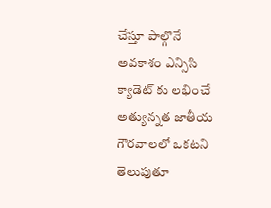చేస్తూ పాల్గొనే అవకాశం ఎన్సిసి క్యాడెట్ కు లభించే అత్యున్నత జాతీయ గౌరవాలలో ఒకటని తెలుపుతూ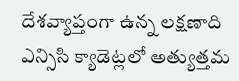దేశవ్యాప్తంగా ఉన్న లక్షణాది ఎన్సిసి క్యాడెట్లలో అత్యుత్తమ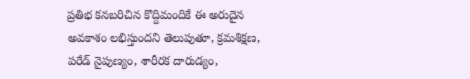ప్రతిభ కనబరిచిన కొద్దిమందికే ఈ అరుదైన అవకాశం లభిస్తుందని తెలుపుతూ, క్రమశిక్షణ, పరేడ్ నైపుణ్యం, శారీరక దారుడ్యం,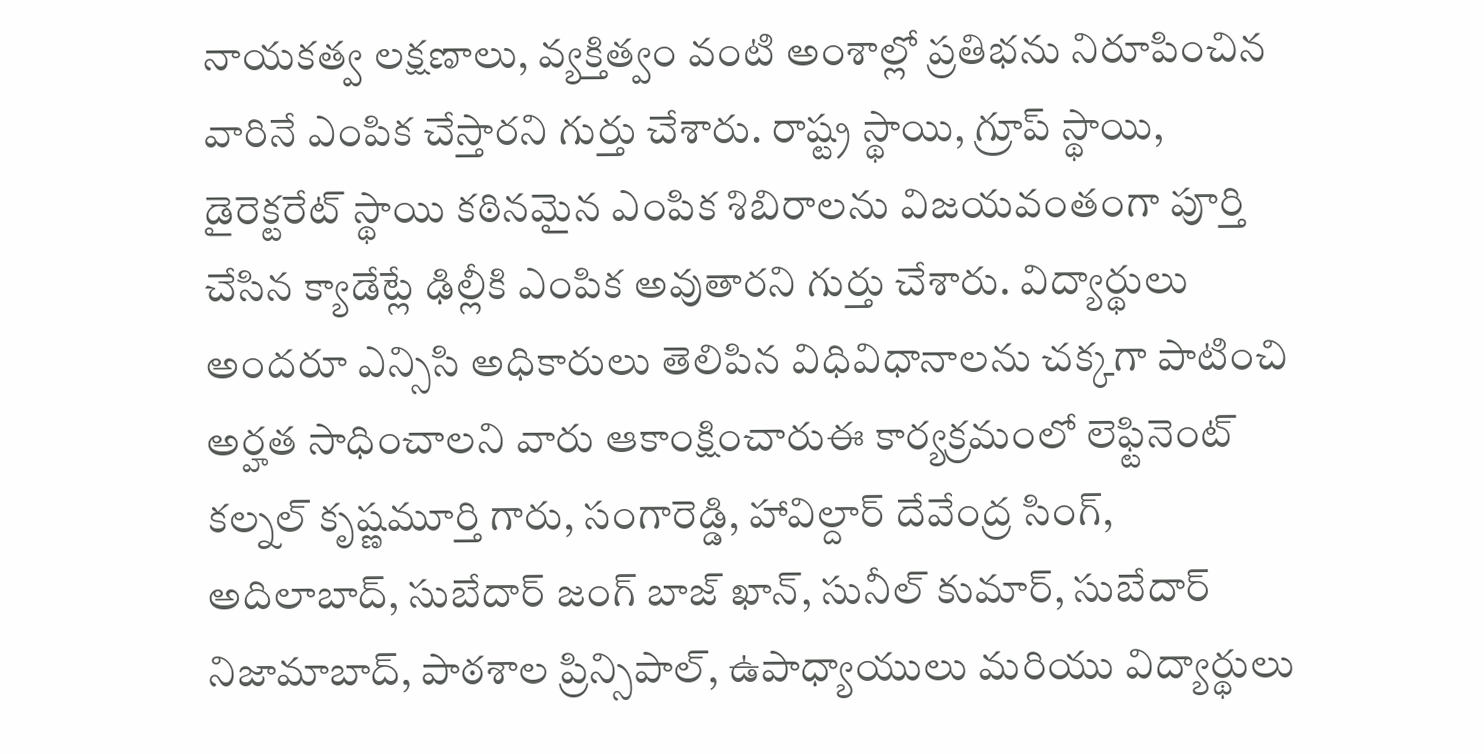నాయకత్వ లక్షణాలు, వ్యక్తిత్వం వంటి అంశాల్లో ప్రతిభను నిరూపించిన వారినే ఎంపిక చేస్తారని గుర్తు చేశారు. రాష్ట్ర స్థాయి, గ్రూప్ స్థాయి, డైరెక్టరేట్ స్థాయి కఠినమైన ఎంపిక శిబిరాలను విజయవంతంగా పూర్తి చేసిన క్యాడేట్లే ఢిల్లీకి ఎంపిక అవుతారని గుర్తు చేశారు. విద్యార్థులు అందరూ ఎన్సిసి అధికారులు తెలిపిన విధివిధానాలను చక్కగా పాటించి అర్హత సాధించాలని వారు ఆకాంక్షించారుఈ కార్యక్రమంలో లెఫ్టినెంట్ కల్నల్ కృష్ణమూర్తి గారు, సంగారెడ్డి, హావిల్దార్ దేవేంద్ర సింగ్, అదిలాబాద్, సుబేదార్ జంగ్ బాజ్ ఖాన్, సునీల్ కుమార్, సుబేదార్ నిజామాబాద్, పాఠశాల ప్రిన్సిపాల్, ఉపాధ్యాయులు మరియు విద్యార్థులు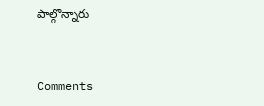పాల్గొన్నారు


Comments